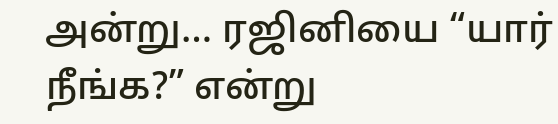அன்று… ரஜினியை “யார் நீங்க?” என்று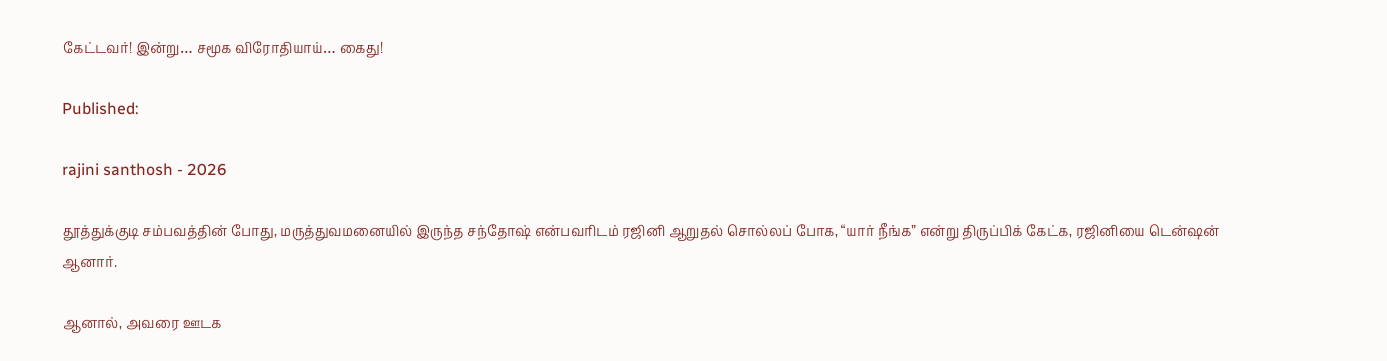கேட்டவர்! இன்று… சமூக விரோதியாய்… கைது!

Published:

rajini santhosh - 2026

தூத்துக்குடி சம்பவத்தின் போது, மருத்துவமனையில் இருந்த சந்தோஷ் என்பவரிடம் ரஜினி ஆறுதல் சொல்லப் போக, “யார் நீங்க” என்று திருப்பிக் கேட்க, ரஜினியை டென்ஷன் ஆனார்.

ஆனால், அவரை ஊடக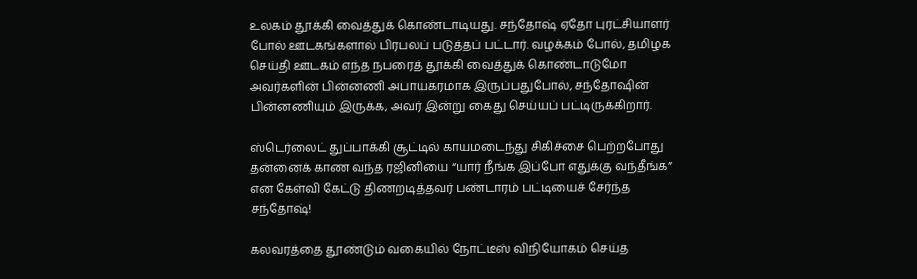உலகம் தூக்கி வைத்துக் கொண்டாடியது. சந்தோஷ் ஏதோ புரட்சியாளர் போல் ஊடகங்களால் பிரபலப் படுத்தப் பட்டார். வழக்கம் போல், தமிழக செய்தி ஊடகம் எந்த நபரைத் தூக்கி வைத்துக் கொண்டாடுமோ அவர்களின் பின்னணி அபாயகரமாக இருப்பதுபோல், சந்தோஷின் பின்னணியும் இருக்க, அவர் இன்று கைது செய்யப் பட்டிருக்கிறார்.

ஸ்டெர்லைட் துப்பாக்கி சூட்டில் காயமடைந்து சிகிச்சை பெற்றபோது தன்னைக் காண வந்த ரஜினியை “யார் நீங்க இப்போ எதுக்கு வந்தீங்க” என கேள்வி கேட்டு திணறடித்தவர் பண்டாரம் பட்டியைச் சேர்ந்த சந்தோஷ்!

கலவரத்தை தூண்டும் வகையில் நோட்டீஸ் விநியோகம் செய்த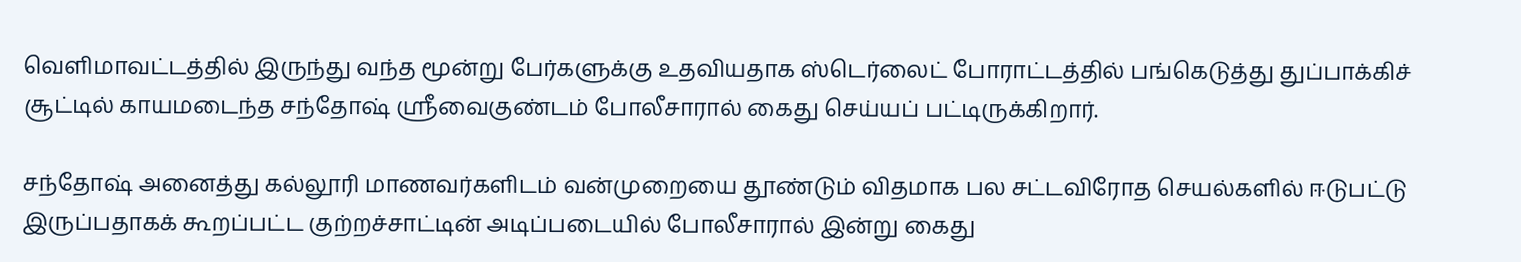வெளிமாவட்டத்தில் இருந்து வந்த மூன்று பேர்களுக்கு உதவியதாக ஸ்டெர்லைட் போராட்டத்தில் பங்கெடுத்து துப்பாக்கிச் சூட்டில் காயமடைந்த சந்தோஷ் ஸ்ரீவைகுண்டம் போலீசாரால் கைது செய்யப் பட்டிருக்கிறார்.

சந்தோஷ் அனைத்து கல்லூரி மாணவர்களிடம் வன்முறையை தூண்டும் விதமாக பல சட்டவிரோத செயல்களில் ஈடுபட்டு இருப்பதாகக் கூறப்பட்ட குற்றச்சாட்டின் அடிப்படையில் போலீசாரால் இன்று கைது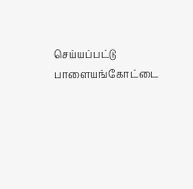செய்யப்பட்டு பாளையங்கோட்டை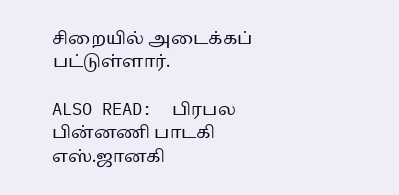சிறையில் அடைக்கப் பட்டுள்ளார்.

ALSO READ:  பிரபல பின்னணி பாடகி எஸ்.ஜானகி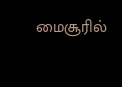மைசூரில்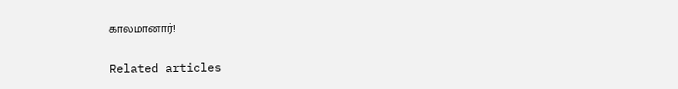காலமானார்!

Related articles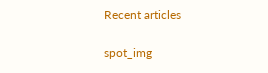Recent articles

spot_img